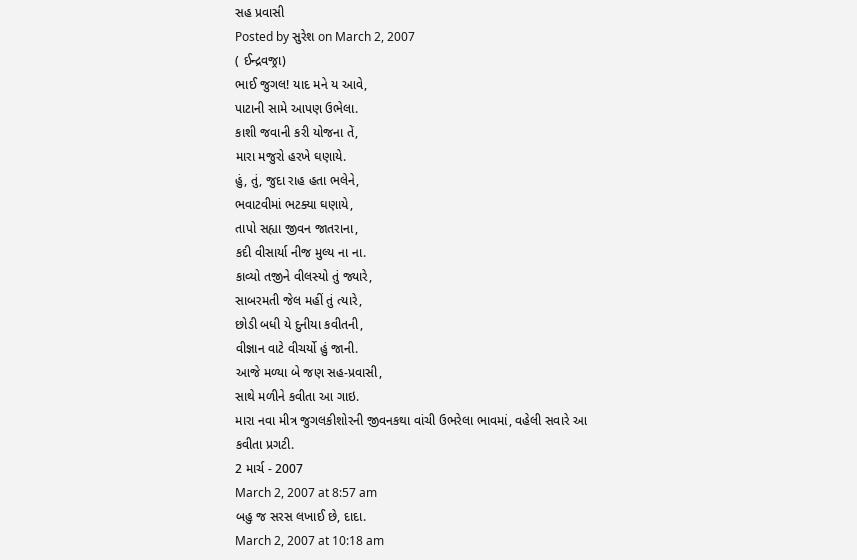સહ પ્રવાસી
Posted by સુરેશ on March 2, 2007
( ઈન્દ્રવજ્રા)
ભાઈ જુગલ! યાદ મને ય આવે,
પાટાની સામે આપણ ઉભેલા.
કાશી જવાની કરી યોજના તેં,
મારા મજુરો હરખે ઘણાયે.
હું, તું, જુદા રાહ હતા ભલેને,
ભવાટવીમાં ભટક્યા ઘણાયે,
તાપો સહ્યા જીવન જાતરાના,
કદી વીસાર્યા નીજ મુલ્ય ના ના.
કાવ્યો તજીને વીલસ્યો તું જ્યારે,
સાબરમતી જેલ મહીં તું ત્યારે,
છોડી બધી યે દુનીયા કવીતની,
વીજ્ઞાન વાટે વીચર્યો હું જાની.
આજે મળ્યા બે જણ સહ-પ્રવાસી,
સાથે મળીને કવીતા આ ગાઇ.
મારા નવા મીત્ર જુગલકીશોરની જીવનકથા વાંચી ઉભરેલા ભાવમાં, વહેલી સવારે આ કવીતા પ્રગટી.
2 માર્ચ - 2007
March 2, 2007 at 8:57 am
બહુ જ સરસ લખાઈ છે, દાદા.
March 2, 2007 at 10:18 am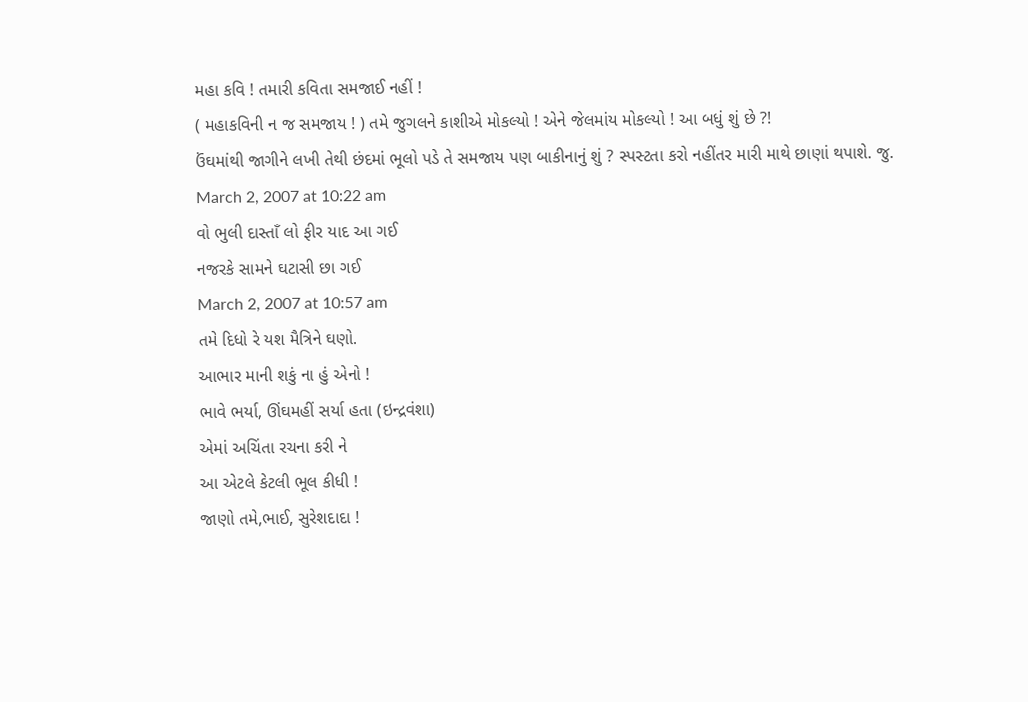મહા કવિ ! તમારી કવિતા સમજાઈ નહીં !
( મહાકવિની ન જ સમજાય ! ) તમે જુગલને કાશીએ મોકલ્યો ! એને જેલમાંય મોકલ્યો ! આ બધું શું છે ?!
ઉંઘમાંથી જાગીને લખી તેથી છંદમાં ભૂલો પડે તે સમજાય પણ બાકીનાનું શું ? સ્પસ્ટતા કરો નહીંતર મારી માથે છાણાં થપાશે. જુ.
March 2, 2007 at 10:22 am
વો ભુલી દાસ્તાઁ લો ફીર યાદ આ ગઈ
નજરકે સામને ઘટાસી છા ગઈ
March 2, 2007 at 10:57 am
તમે દિધો રે યશ મૈત્રિને ઘણો.
આભાર માની શકું ના હું એનો !
ભાવે ભર્યા, ઊંઘમહીં સર્યા હતા (ઇન્દ્રવંશા)
એમાં અચિંતા રચના કરી ને
આ એટલે કેટલી ભૂલ કીધી !
જાણો તમે,ભાઈ, સુરેશદાદા !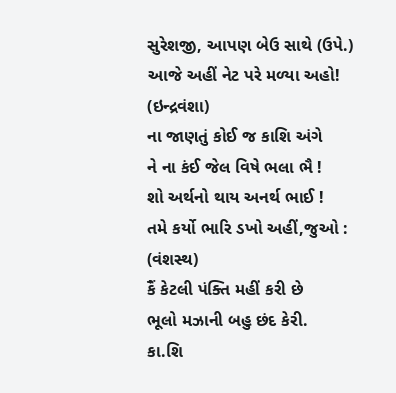સુરેશજી, આપણ બેઉ સાથે (ઉપે.)
આજે અહીં નેટ પરે મળ્યા અહો! (ઇન્દ્રવંશા)
ના જાણતું કોઈ જ કાશિ અંગે
ને ના કંઈ જેલ વિષે ભલા ભૈ !
શો અર્થનો થાય અનર્થ ભાઈ !
તમે કર્યો ભારિ ડખો અહીં,જુઓ : (વંશસ્થ)
કૈં કેટલી પંક્તિ મહીં કરી છે
ભૂલો મઝાની બહુ છંદ કેરી.
કા.શિ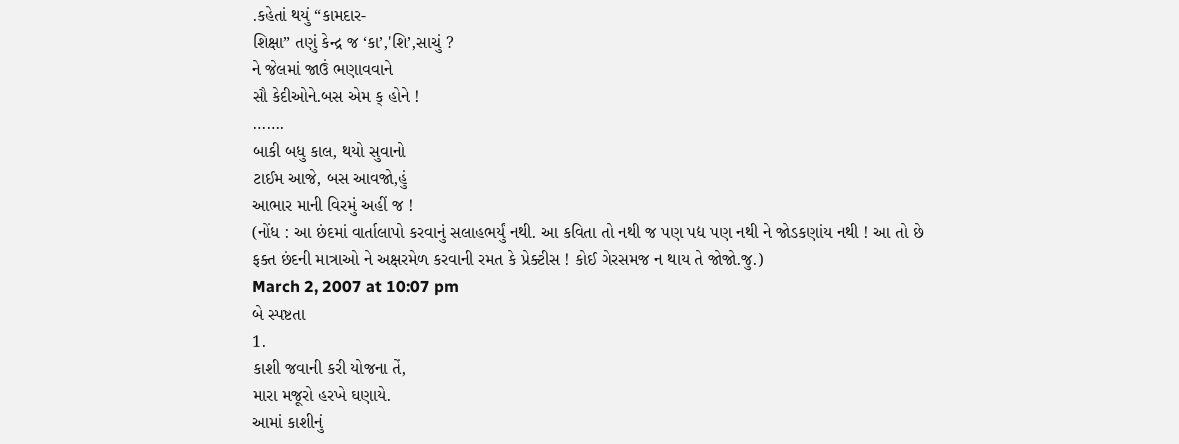.કહેતાં થયું “કામદાર-
શિક્ષા” તણું કેન્દ્ર જ ‘કા’,'શિ’,સાચું ?
ને જેલમાં જાઉં ભણાવવાને
સૌ કેદીઓને.બસ એમ ક્ હોને !
…….
બાકી બધુ કાલ, થયો સુવાનો
ટાઈમ આજે, બસ આવજો,હું
આભાર માની વિરમું અહીં જ !
(નોંધ : આ છંદમાં વાર્તાલાપો કરવાનું સલાહભર્યું નથી. આ કવિતા તો નથી જ પણ પદ્ય પણ નથી ને જોડકણાંય નથી ! આ તો છે ફક્ત છંદની માત્રાઓ ને અક્ષરમેળ કરવાની રમત કે પ્રેક્ટીસ ! કોઈ ગેરસમજ ન થાય તે જોજો.જુ.)
March 2, 2007 at 10:07 pm
બે સ્પષ્ટતા
1.
કાશી જવાની કરી યોજના તેં,
મારા મજૂરો હરખે ઘણાયે.
આમાં કાશીનું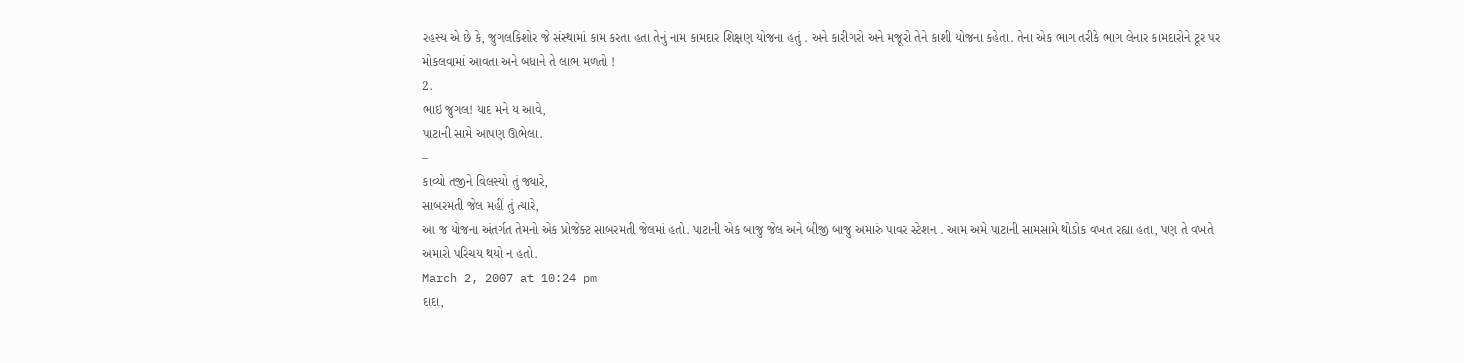રહસ્ય એ છે કે, જુગલકિશોર જે સંસ્થામાં કામ કરતા હતા તેનું નામ કામદાર શિક્ષણ યોજના હતું . અને કારીગરો અને મજૂરો તેને કાશી યોજના કહેતા. તેના એક ભાગ તરીકે ભાગ લેનાર કામદારોને ટૂર પર મોકલવામાં આવતા અને બધાને તે લાભ મળતો !
2.
ભાઇ જુગલ! યાદ મને ય આવે,
પાટાની સામે આપણ ઊભેલા.
–
કાવ્યો તજીને વિલસ્યો તું જ્યારે,
સાબરમતી જેલ મહીં તું ત્યારે,
આ જ યોજના અંતર્ગત તેમનો એક પ્રોજેક્ટ સાબરમતી જેલમાં હતો. પાટાની એક બાજુ જેલ અને બીજી બાજુ અમારું પાવર સ્ટેશન . આમ અમે પાટાની સામસામે થોડોક વખત રહ્યા હતા, પણ તે વખતે અમારો પરિચય થયો ન હતો.
March 2, 2007 at 10:24 pm
દાદા,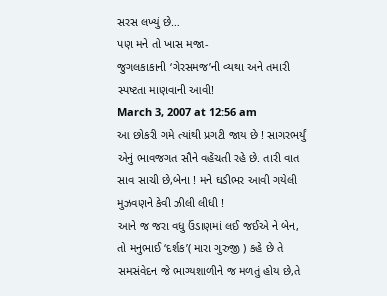સરસ લખ્યું છે…
પણ મને તો ખાસ મજા-
જુગલકાકાની ‘ગેરસમજ’ની વ્યથા અને તમારી સ્પષ્ટતા માણવાની આવી!
March 3, 2007 at 12:56 am
આ છોકરી ગમે ત્યાંથી પ્રગટી જાય છે ! સાગરભર્યું એનું ભાવજગત સૌને વહેંચતી રહે છે. તારી વાત સાવ સાચી છે,બેના ! મને ઘડીભર આવી ગયેલી મુઝવણને કેવી ઝીલી લીધી !
આને જ જરા વધુ ઉંડાણમાં લઈ જઈએ ને બેન, તો મનુભાઈ ‘દર્શક’( મારા ગુરુજી ) કહે છે તે સમસંવેદન જે ભાગ્યશાળીને જ મળતું હોય છે,તે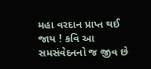મહા વરદાન પ્રાપ્ત થઈ જાય ! કવિ આ સમસંવેદનનો જ જીવ છે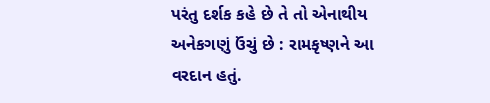પરંતુ દર્શક કહે છે તે તો એનાથીય અનેકગણું ઉંચું છે : રામકૃષ્ણને આ વરદાન હતું.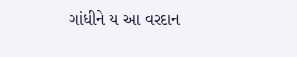ગાંધીને ય આ વરદાન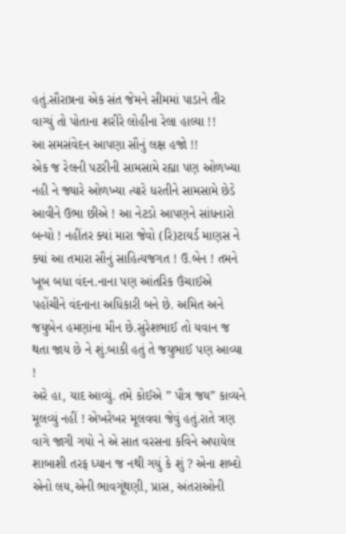હતું.સૌરાષ્રના એક સંત જેમને સીમમાં પાડાને તીર વાગ્યું તો પોતાના શરીરે લોહીના રેલા હાલ્યા !!
આ સમસંવેદન આપણા સૌનું લક્ષ હજો !!
એક જ રેલની પટરીની સામસામે રહ્યા પણ ઓળખ્યા નહી ને જ્યારે ઓળખ્યા ત્યારે ધરતીને સામસામે છેડે આવીને ઉભા છીએ ! આ નેટડો આપણને સાંધનારો બન્યો ! નહીંતર ક્યાં મારા જેવો (રિ)ટાયર્ડ માણસ ને ક્યાં આ તમારા સૌનું સાહિત્યજગત ! ઉ.બેન ! તમને ખૂબ બધા વંદન.નાના પણ આંતરિક ઉંચાઈએ પહોંચીને વંદનાના અધિકારી બને છે. અમિત અને જયુબેન હમણાંના મૌન છે.સુરેશભાઈ તો યવાન જ થતા જાય છે ને શું.બાકી હતું તે જયુભાઈ પણ આવ્યા !
અરે હા, યાદ આવ્યું. તમે કોઈએ ” પૌત્ર જય” કાવ્યને મૂલવ્યું નહીં ! એખરેખર મૂલવવા જેવું હતું.રાતે ત્રણ વાગે જાગી ગયો ને એ સાત વરસના કવિને અપાયેલ શાબાશી તરફ ધ્યાન જ નથી ગયું કે શું ? એના શબ્દો એનો લય,એની ભાવગૂંથણી, પ્રાસ, અંતરાઓની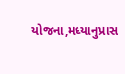યોજના,મધ્યાનુપ્રાસ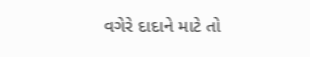વગેરે દાદાને માટે તો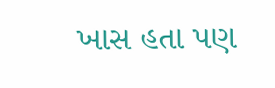ખાસ હતા પણ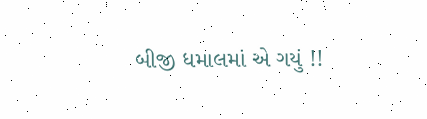બીજી ધમાલમાં એ ગયું !!